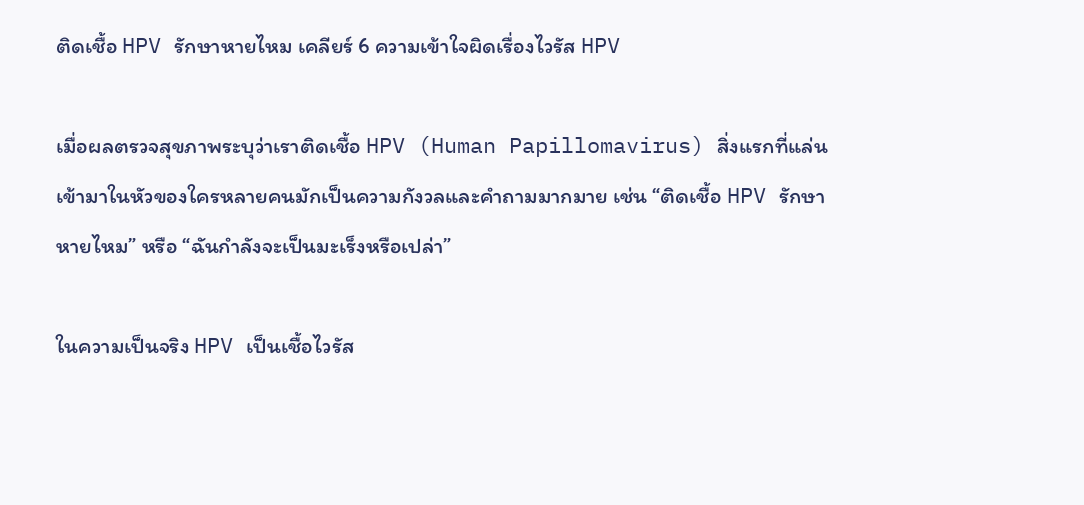ติดเชื้อ HPV รักษาหายไหม เคลียร์ 6 ความเข้าใจผิดเรื่องไวรัส HPV

เมื่อผลตรวจสุขภาพระบุว่าเราติดเชื้อ HPV (Human Papillomavirus) สิ่งแรกที่แล่นเข้ามาในหัวของใครหลายคนมักเป็นความกังวลและคำถามมากมาย เช่น “ติดเชื้อ HPV รักษาหายไหม” หรือ “ฉันกำลังจะเป็นมะเร็งหรือเปล่า”

ในความเป็นจริง HPV เป็นเชื้อไวรัส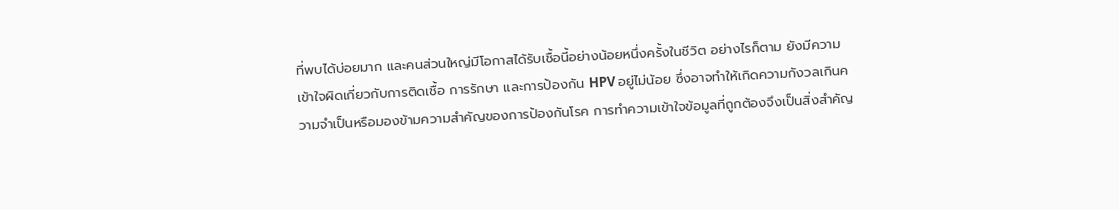ที่พบได้บ่อยมาก และคนส่วนใหญ่มีโอกาสได้รับเชื้อนี้อย่างน้อยหนึ่งครั้งในชีวิต อย่างไรก็ตาม ยังมีความเข้าใจผิดเกี่ยวกับการติดเชื้อ การรักษา และการป้องกัน HPV อยู่ไม่น้อย ซึ่งอาจทำให้เกิดความกังวลเกินความจำเป็นหรือมองข้ามความสำคัญของการป้องกันโรค การทำความเข้าใจข้อมูลที่ถูกต้องจึงเป็นสิ่งสำคัญ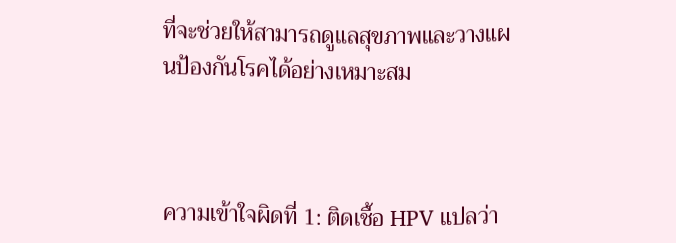ที่จะช่วยให้สามารถดูแลสุขภาพและวางแผนป้องกันโรคได้อย่างเหมาะสม



ความเข้าใจผิดที่ 1: ติดเชื้อ HPV แปลว่า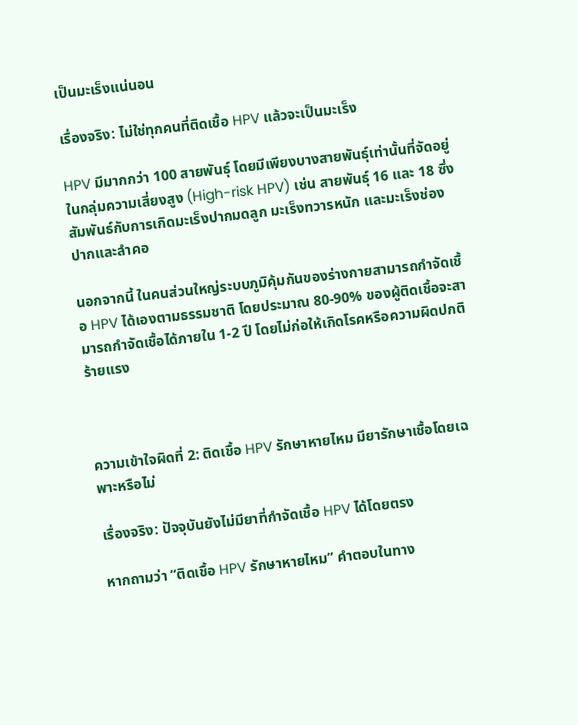เป็นมะเร็งแน่นอน

เรื่องจริง: ไม่ใช่ทุกคนที่ติดเชื้อ HPV แล้วจะเป็นมะเร็ง

HPV มีมากกว่า 100 สายพันธุ์ โดยมีเพียงบางสายพันธุ์เท่านั้นที่จัดอยู่ในกลุ่มความเสี่ยงสูง (High-risk HPV) เช่น สายพันธุ์ 16 และ 18 ซึ่งสัมพันธ์กับการเกิดมะเร็งปากมดลูก มะเร็งทวารหนัก และมะเร็งช่องปากและลำคอ

นอกจากนี้ ในคนส่วนใหญ่ระบบภูมิคุ้มกันของร่างกายสามารถกำจัดเชื้อ HPV ได้เองตามธรรมชาติ โดยประมาณ 80-90% ของผู้ติดเชื้อจะสามารถกำจัดเชื้อได้ภายใน 1-2 ปี โดยไม่ก่อให้เกิดโรคหรือความผิดปกติร้ายแรง



ความเข้าใจผิดที่ 2: ติดเชื้อ HPV รักษาหายไหม มียารักษาเชื้อโดยเฉพาะหรือไม่

เรื่องจริง: ปัจจุบันยังไม่มียาที่กำจัดเชื้อ HPV ได้โดยตรง

หากถามว่า “ติดเชื้อ HPV รักษาหายไหม” คำตอบในทาง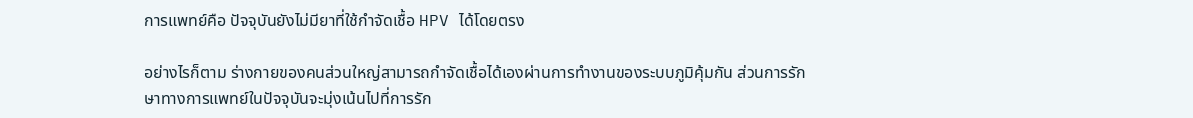การแพทย์คือ ปัจจุบันยังไม่มียาที่ใช้กำจัดเชื้อ HPV ได้โดยตรง

อย่างไรก็ตาม ร่างกายของคนส่วนใหญ่สามารถกำจัดเชื้อได้เองผ่านการทำงานของระบบภูมิคุ้มกัน ส่วนการรักษาทางการแพทย์ในปัจจุบันจะมุ่งเน้นไปที่การรัก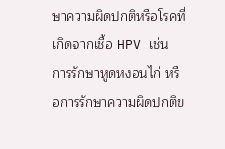ษาความผิดปกติหรือโรคที่เกิดจากเชื้อ HPV เช่น การรักษาหูดหงอนไก่ หรือการรักษาความผิดปกติข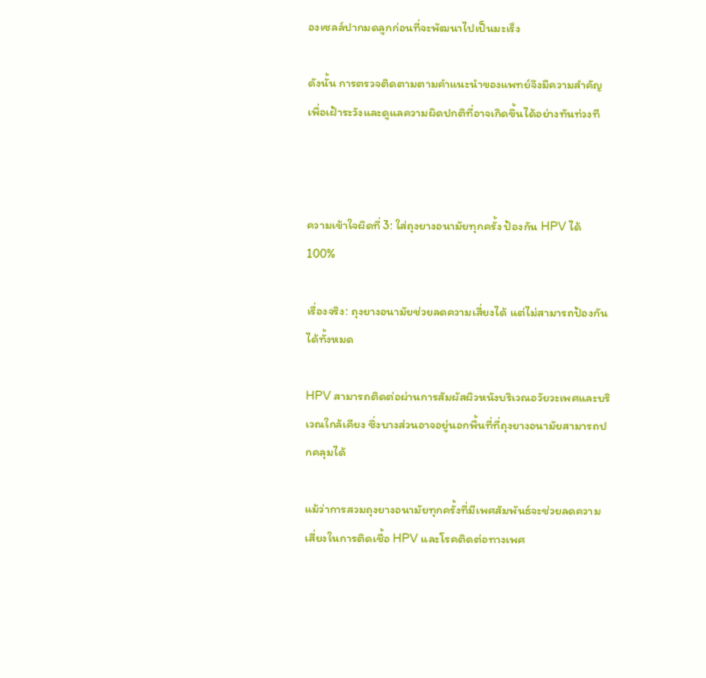องเซลล์ปากมดลูกก่อนที่จะพัฒนาไปเป็นมะเร็ง

ดังนั้น การตรวจติดตามตามคำแนะนำของแพทย์จึงมีความสำคัญ เพื่อเฝ้าระวังและดูแลความผิดปกติที่อาจเกิดขึ้นได้อย่างทันท่วงที



ความเข้าใจผิดที่ 3: ใส่ถุงยางอนามัยทุกครั้ง ป้องกัน HPV ได้ 100%

เรื่องจริง: ถุงยางอนามัยช่วยลดความเสี่ยงได้ แต่ไม่สามารถป้องกันได้ทั้งหมด

HPV สามารถติดต่อผ่านการสัมผัสผิวหนังบริเวณอวัยวะเพศและบริเวณใกล้เคียง ซึ่งบางส่วนอาจอยู่นอกพื้นที่ที่ถุงยางอนามัยสามารถปกคลุมได้

แม้ว่าการสวมถุงยางอนามัยทุกครั้งที่มีเพศสัมพันธ์จะช่วยลดความเสี่ยงในการติดเชื้อ HPV และโรคติดต่อทางเพศ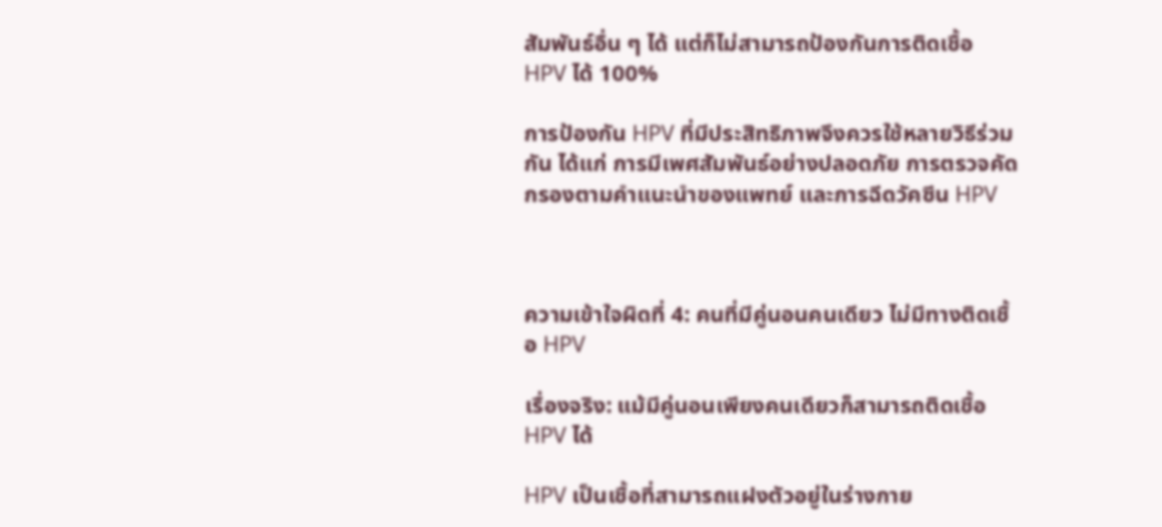สัมพันธ์อื่น ๆ ได้ แต่ก็ไม่สามารถป้องกันการติดเชื้อ HPV ได้ 100%

การป้องกัน HPV ที่มีประสิทธิภาพจึงควรใช้หลายวิธีร่วมกัน ได้แก่ การมีเพศสัมพันธ์อย่างปลอดภัย การตรวจคัดกรองตามคำแนะนำของแพทย์ และการฉีดวัคซีน HPV



ความเข้าใจผิดที่ 4: คนที่มีคู่นอนคนเดียว ไม่มีทางติดเชื้อ HPV

เรื่องจริง: แม้มีคู่นอนเพียงคนเดียวก็สามารถติดเชื้อ HPV ได้

HPV เป็นเชื้อที่สามารถแฝงตัวอยู่ในร่างกาย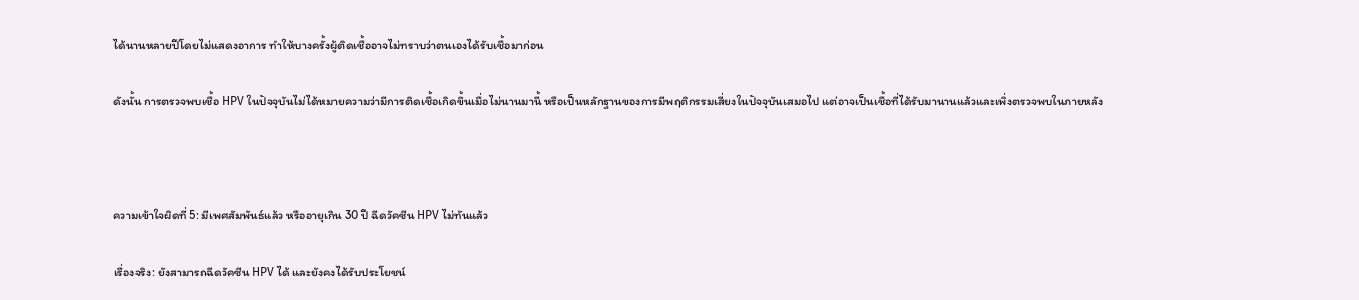ได้นานหลายปีโดยไม่แสดงอาการ ทำให้บางครั้งผู้ติดเชื้ออาจไม่ทราบว่าตนเองได้รับเชื้อมาก่อน

ดังนั้น การตรวจพบเชื้อ HPV ในปัจจุบันไม่ได้หมายความว่ามีการติดเชื้อเกิดขึ้นเมื่อไม่นานมานี้ หรือเป็นหลักฐานของการมีพฤติกรรมเสี่ยงในปัจจุบันเสมอไป แต่อาจเป็นเชื้อที่ได้รับมานานแล้วและเพิ่งตรวจพบในภายหลัง



ความเข้าใจผิดที่ 5: มีเพศสัมพันธ์แล้ว หรืออายุเกิน 30 ปี ฉีดวัคซีน HPV ไม่ทันแล้ว

เรื่องจริง: ยังสามารถฉีดวัคซีน HPV ได้ และยังคงได้รับประโยชน์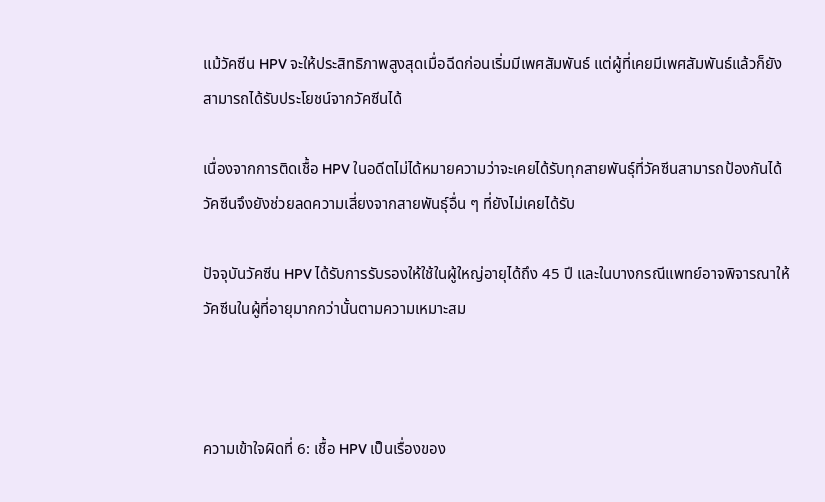แม้วัคซีน HPV จะให้ประสิทธิภาพสูงสุดเมื่อฉีดก่อนเริ่มมีเพศสัมพันธ์ แต่ผู้ที่เคยมีเพศสัมพันธ์แล้วก็ยังสามารถได้รับประโยชน์จากวัคซีนได้

เนื่องจากการติดเชื้อ HPV ในอดีตไม่ได้หมายความว่าจะเคยได้รับทุกสายพันธุ์ที่วัคซีนสามารถป้องกันได้ วัคซีนจึงยังช่วยลดความเสี่ยงจากสายพันธุ์อื่น ๆ ที่ยังไม่เคยได้รับ

ปัจจุบันวัคซีน HPV ได้รับการรับรองให้ใช้ในผู้ใหญ่อายุได้ถึง 45 ปี และในบางกรณีแพทย์อาจพิจารณาให้วัคซีนในผู้ที่อายุมากกว่านั้นตามความเหมาะสม



ความเข้าใจผิดที่ 6: เชื้อ HPV เป็นเรื่องของ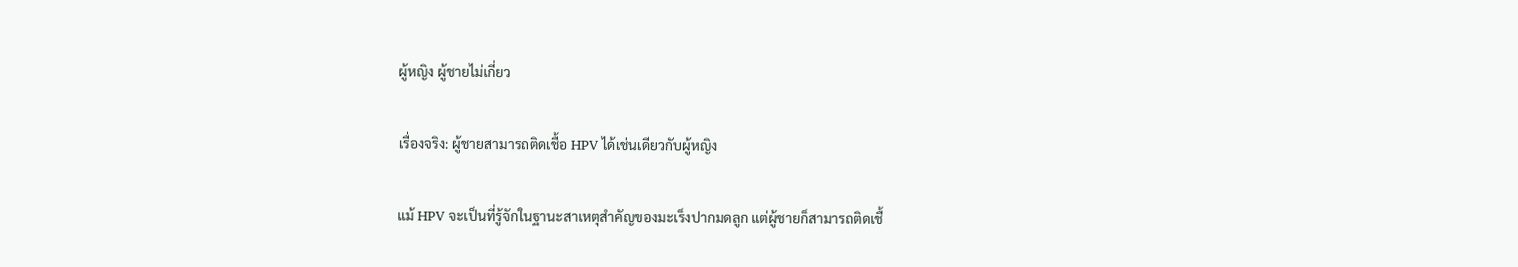ผู้หญิง ผู้ชายไม่เกี่ยว

เรื่องจริง: ผู้ชายสามารถติดเชื้อ HPV ได้เช่นเดียวกับผู้หญิง

แม้ HPV จะเป็นที่รู้จักในฐานะสาเหตุสำคัญของมะเร็งปากมดลูก แต่ผู้ชายก็สามารถติดเชื้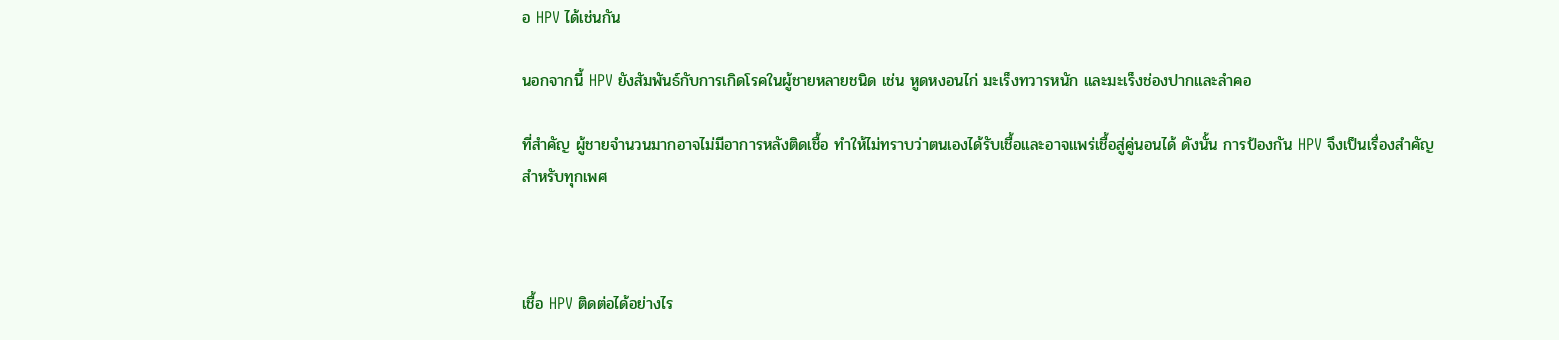อ HPV ได้เช่นกัน

นอกจากนี้ HPV ยังสัมพันธ์กับการเกิดโรคในผู้ชายหลายชนิด เช่น หูดหงอนไก่ มะเร็งทวารหนัก และมะเร็งช่องปากและลำคอ

ที่สำคัญ ผู้ชายจำนวนมากอาจไม่มีอาการหลังติดเชื้อ ทำให้ไม่ทราบว่าตนเองได้รับเชื้อและอาจแพร่เชื้อสู่คู่นอนได้ ดังนั้น การป้องกัน HPV จึงเป็นเรื่องสำคัญสำหรับทุกเพศ



เชื้อ HPV ติดต่อได้อย่างไร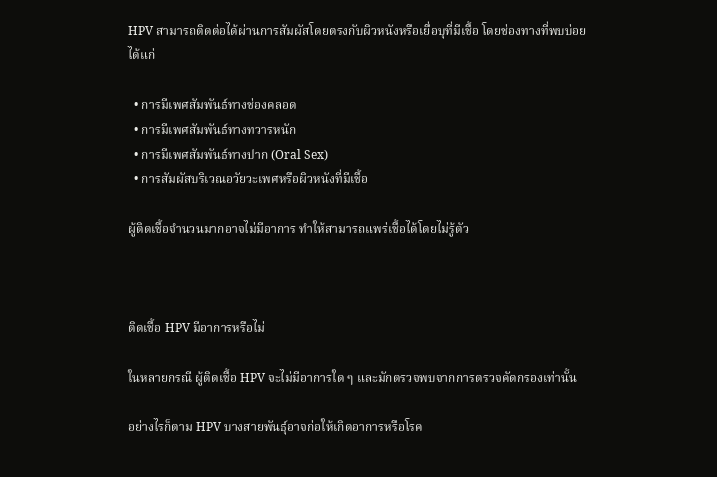HPV สามารถติดต่อได้ผ่านการสัมผัสโดยตรงกับผิวหนังหรือเยื่อบุที่มีเชื้อ โดยช่องทางที่พบบ่อย ได้แก่

  • การมีเพศสัมพันธ์ทางช่องคลอด
  • การมีเพศสัมพันธ์ทางทวารหนัก
  • การมีเพศสัมพันธ์ทางปาก (Oral Sex)
  • การสัมผัสบริเวณอวัยวะเพศหรือผิวหนังที่มีเชื้อ

ผู้ติดเชื้อจำนวนมากอาจไม่มีอาการ ทำให้สามารถแพร่เชื้อได้โดยไม่รู้ตัว



ติดเชื้อ HPV มีอาการหรือไม่

ในหลายกรณี ผู้ติดเชื้อ HPV จะไม่มีอาการใด ๆ และมักตรวจพบจากการตรวจคัดกรองเท่านั้น

อย่างไรก็ตาม HPV บางสายพันธุ์อาจก่อให้เกิดอาการหรือโรค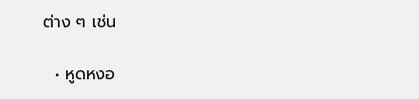ต่าง ๆ เช่น

  • หูดหงอ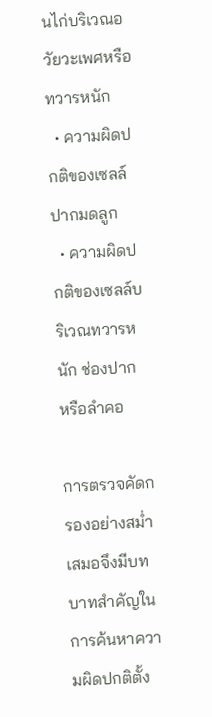นไก่บริเวณอวัยวะเพศหรือทวารหนัก
  • ความผิดปกติของเซลล์ปากมดลูก
  • ความผิดปกติของเซลล์บริเวณทวารหนัก ช่องปาก หรือลำคอ

การตรวจคัดกรองอย่างสม่ำเสมอจึงมีบทบาทสำคัญในการค้นหาความผิดปกติตั้ง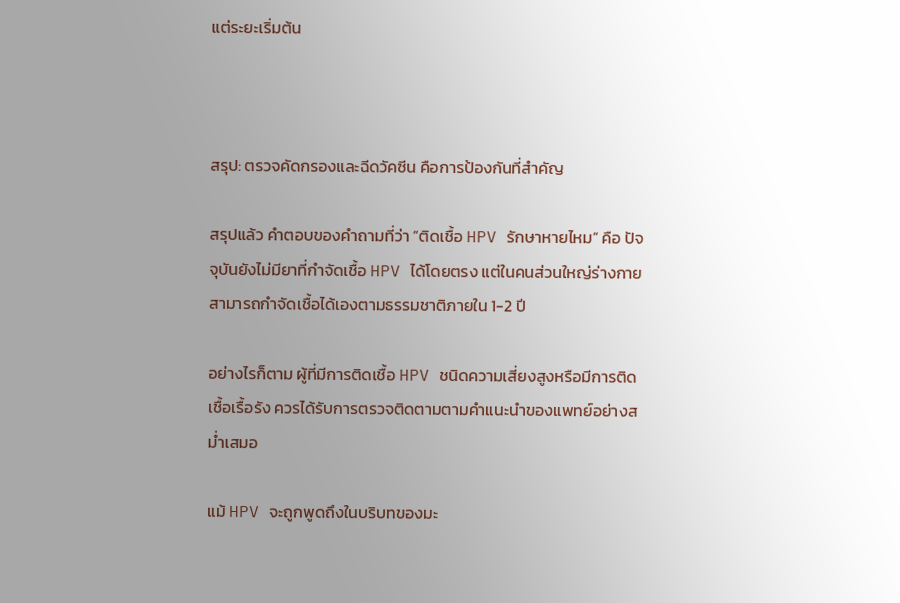แต่ระยะเริ่มต้น



สรุป: ตรวจคัดกรองและฉีดวัคซีน คือการป้องกันที่สำคัญ

สรุปแล้ว คำตอบของคำถามที่ว่า “ติดเชื้อ HPV รักษาหายไหม” คือ ปัจจุบันยังไม่มียาที่กำจัดเชื้อ HPV ได้โดยตรง แต่ในคนส่วนใหญ่ร่างกายสามารถกำจัดเชื้อได้เองตามธรรมชาติภายใน 1-2 ปี

อย่างไรก็ตาม ผู้ที่มีการติดเชื้อ HPV ชนิดความเสี่ยงสูงหรือมีการติดเชื้อเรื้อรัง ควรได้รับการตรวจติดตามตามคำแนะนำของแพทย์อย่างสม่ำเสมอ

แม้ HPV จะถูกพูดถึงในบริบทของมะ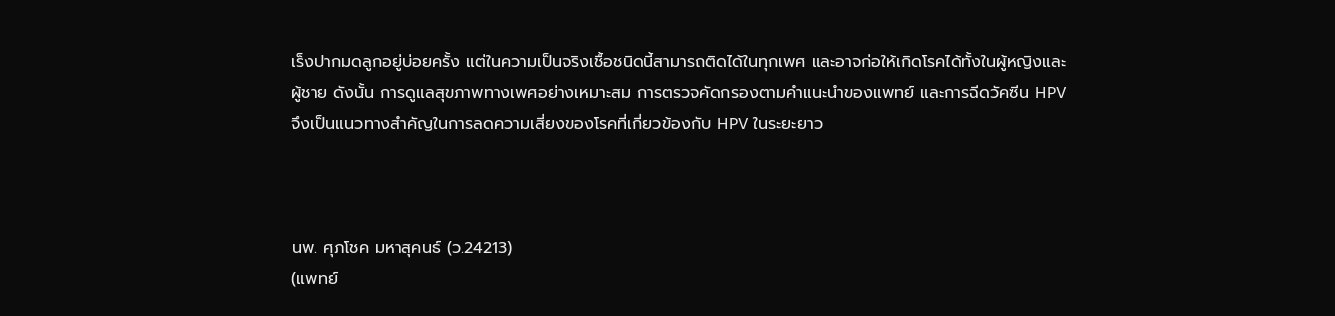เร็งปากมดลูกอยู่บ่อยครั้ง แต่ในความเป็นจริงเชื้อชนิดนี้สามารถติดได้ในทุกเพศ และอาจก่อให้เกิดโรคได้ทั้งในผู้หญิงและผู้ชาย ดังนั้น การดูแลสุขภาพทางเพศอย่างเหมาะสม การตรวจคัดกรองตามคำแนะนำของแพทย์ และการฉีดวัคซีน HPV จึงเป็นแนวทางสำคัญในการลดความเสี่ยงของโรคที่เกี่ยวข้องกับ HPV ในระยะยาว



นพ. ศุภโชค มหาสุคนธ์ (ว.24213)
(แพทย์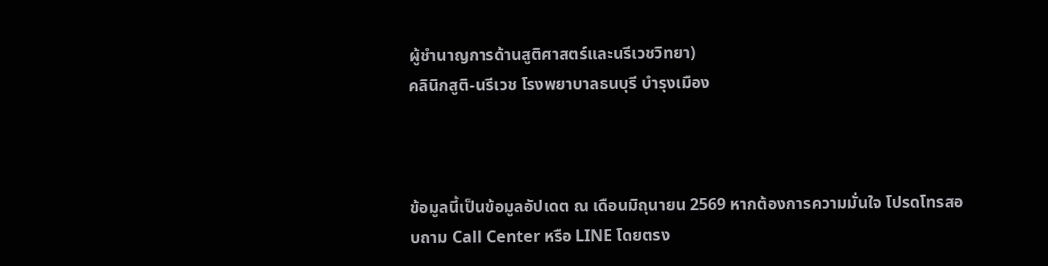ผู้ชำนาญการด้านสูติศาสตร์และนรีเวชวิทยา)
คลินิกสูติ-นรีเวช โรงพยาบาลธนบุรี บำรุงเมือง



ข้อมูลนี้เป็นข้อมูลอัปเดต ณ เดือนมิถุนายน 2569 หากต้องการความมั่นใจ โปรดโทรสอบถาม Call Center หรือ LINE โดยตรง